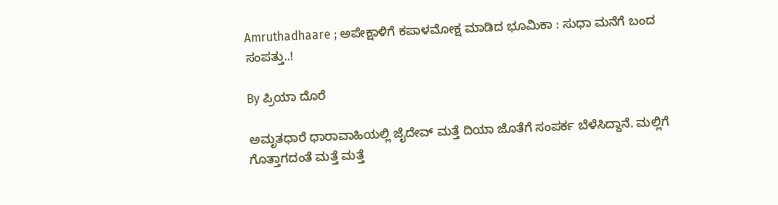Amruthadhaare ; ಅಪೇಕ್ಷಾಳಿಗೆ ಕಪಾಳಮೋಕ್ಷ ಮಾಡಿದ ಭೂಮಿಕಾ : ಸುಧಾ ಮನೆಗೆ ಬಂದ ಸಂಪತ್ತು..!

By ಪ್ರಿಯಾ ದೊರೆ

ಅಮೃತಧಾರೆ ಧಾರಾವಾಹಿಯಲ್ಲಿ ಜೈದೇವ್ ಮತ್ತೆ ದಿಯಾ ಜೊತೆಗೆ ಸಂಪರ್ಕ ಬೆಳೆಸಿದ್ದಾನೆ. ಮಲ್ಲಿಗೆ ಗೊತ್ತಾಗದಂತೆ ಮತ್ತೆ ಮತ್ತೆ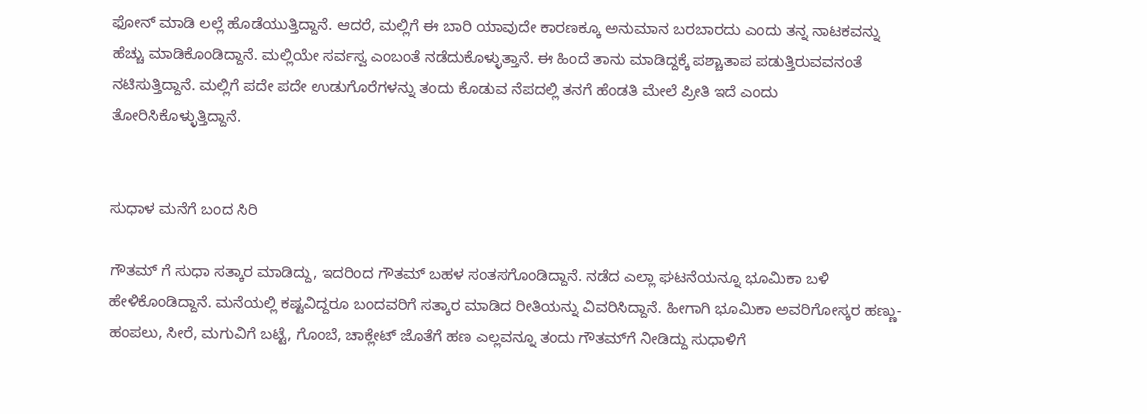ಫೋನ್‌ ಮಾಡಿ ಲಲ್ಲೆ ಹೊಡೆಯುತ್ತಿದ್ದಾನೆ. ಆದರೆ, ಮಲ್ಲಿಗೆ ಈ ಬಾರಿ ಯಾವುದೇ ಕಾರಣಕ್ಕೂ ಅನುಮಾನ ಬರಬಾರದು ಎಂದು ತನ್ನ ನಾಟಕವನ್ನು ಹೆಚ್ಚು ಮಾಡಿಕೊಂಡಿದ್ದಾನೆ. ಮಲ್ಲಿಯೇ ಸರ್ವಸ್ವ ಎಂಬಂತೆ ನಡೆದುಕೊಳ್ಳುತ್ತಾನೆ. ಈ ಹಿಂದೆ ತಾನು ಮಾಡಿದ್ದಕ್ಕೆ ಪಶ್ಚಾತಾಪ ಪಡುತ್ತಿರುವವನಂತೆ ನಟಿಸುತ್ತಿದ್ದಾನೆ. ಮಲ್ಲಿಗೆ ಪದೇ ಪದೇ ಉಡುಗೊರೆಗಳನ್ನು ತಂದು ಕೊಡುವ ನೆಪದಲ್ಲಿ ತನಗೆ ಹೆಂಡತಿ ಮೇಲೆ ಪ್ರೀತಿ ಇದೆ ಎಂದು ತೋರಿಸಿಕೊಳ್ಳುತ್ತಿದ್ದಾನೆ.


ಸುಧಾಳ ಮನೆಗೆ ಬಂದ ಸಿರಿ

ಗೌತಮ್ ಗೆ ಸುಧಾ ಸತ್ಕಾರ ಮಾಡಿದ್ದು, ಇದರಿಂದ ಗೌತಮ್ ಬಹಳ ಸಂತಸಗೊಂಡಿದ್ದಾನೆ. ನಡೆದ ಎಲ್ಲಾ ಘಟನೆಯನ್ನೂ ಭೂಮಿಕಾ ಬಳಿ ಹೇಳಿಕೊಂಡಿದ್ದಾನೆ. ಮನೆಯಲ್ಲಿ ಕಷ್ಟವಿದ್ದರೂ ಬಂದವರಿಗೆ ಸತ್ಕಾರ ಮಾಡಿದ ರೀತಿಯನ್ನು ವಿವರಿಸಿದ್ದಾನೆ. ಹೀಗಾಗಿ ಭೂಮಿಕಾ ಅವರಿಗೋಸ್ಕರ ಹಣ್ಣು-ಹಂಪಲು, ಸೀರೆ, ಮಗುವಿಗೆ ಬಟ್ಟೆ, ಗೊಂಬೆ, ಚಾಕ್ಲೇಟ್ ಜೊತೆಗೆ ಹಣ ಎಲ್ಲವನ್ನೂ ತಂದು ಗೌತಮ್‌ಗೆ ನೀಡಿದ್ದು ಸುಧಾಳಿಗೆ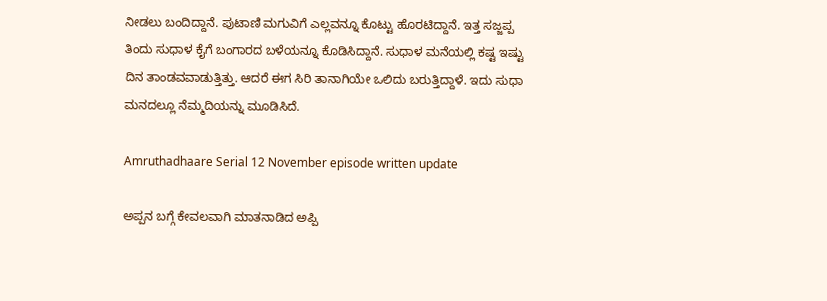ನೀಡಲು ಬಂದಿದ್ದಾನೆ. ಪುಟಾಣಿ ಮಗುವಿಗೆ ಎಲ್ಲವನ್ನೂ ಕೊಟ್ಟು ಹೊರಟಿದ್ದಾನೆ. ಇತ್ತ ಸಜ್ಜಪ್ಪ ತಿಂದು ಸುಧಾಳ ಕೈಗೆ ಬಂಗಾರದ ಬಳೆಯನ್ನೂ ಕೊಡಿಸಿದ್ದಾನೆ. ಸುಧಾಳ ಮನೆಯಲ್ಲಿ ಕಷ್ಟ ಇಷ್ಟು ದಿನ ತಾಂಡವವಾಡುತ್ತಿತ್ತು. ಆದರೆ ಈಗ ಸಿರಿ ತಾನಾಗಿಯೇ ಒಲಿದು ಬರುತ್ತಿದ್ದಾಳೆ. ಇದು ಸುಧಾ ಮನದಲ್ಲೂ ನೆಮ್ಮದಿಯನ್ನು ಮೂಡಿಸಿದೆ.

Amruthadhaare Serial 12 November episode written update

ಅಪ್ಪನ ಬಗ್ಗೆ ಕೇವಲವಾಗಿ ಮಾತನಾಡಿದ ಅಪ್ಪಿ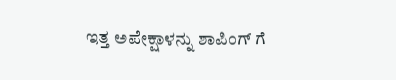ಇತ್ತ ಅಪೇಕ್ಷಾಳನ್ನು ಶಾಪಿಂಗ್ ಗೆ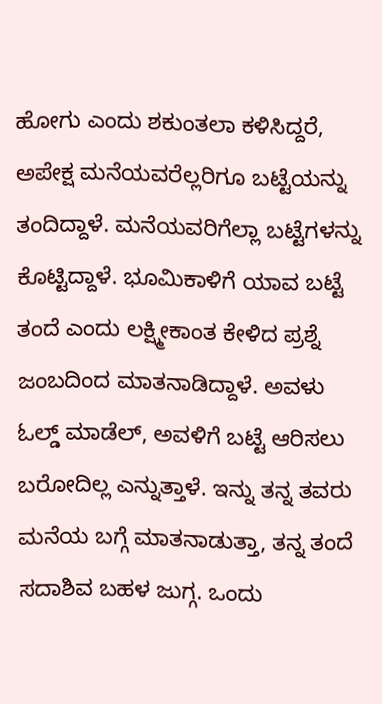ಹೋಗು ಎಂದು ಶಕುಂತಲಾ ಕಳಿಸಿದ್ದರೆ, ಅಪೇಕ್ಷ ಮನೆಯವರೆಲ್ಲರಿಗೂ ಬಟ್ಟೆಯನ್ನು ತಂದಿದ್ದಾಳೆ. ಮನೆಯವರಿಗೆಲ್ಲಾ ಬಟ್ಟೆಗಳನ್ನು ಕೊಟ್ಟಿದ್ದಾಳೆ. ಭೂಮಿಕಾಳಿಗೆ ಯಾವ ಬಟ್ಟೆ ತಂದೆ ಎಂದು ಲಕ್ಷ್ಮೀಕಾಂತ ಕೇಳಿದ ಪ್ರಶ್ನೆ ಜಂಬದಿಂದ ಮಾತನಾಡಿದ್ದಾಳೆ. ಅವಳು ಓಲ್ಡ್ ಮಾಡೆಲ್, ಅವಳಿಗೆ ಬಟ್ಟೆ ಆರಿಸಲು ಬರೋದಿಲ್ಲ ಎನ್ನುತ್ತಾಳೆ. ಇನ್ನು ತನ್ನ ತವರು ಮನೆಯ ಬಗ್ಗೆ ಮಾತನಾಡುತ್ತಾ, ತನ್ನ ತಂದೆ ಸದಾಶಿವ ಬಹಳ ಜುಗ್ಗ. ಒಂದು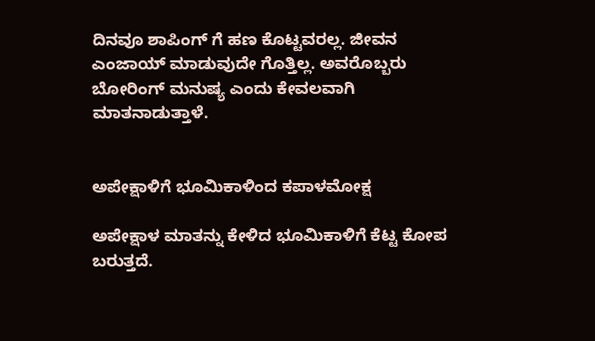ದಿನವೂ ಶಾಪಿಂಗ್ ಗೆ ಹಣ ಕೊಟ್ಟವರಲ್ಲ. ಜೀವನ ಎಂಜಾಯ್ ಮಾಡುವುದೇ ಗೊತ್ತಿಲ್ಲ. ಅವರೊಬ್ಬರು ಬೋರಿಂಗ್ ಮನುಷ್ಯ ಎಂದು ಕೇವಲವಾಗಿ ಮಾತನಾಡುತ್ತಾಳೆ.


ಅಪೇಕ್ಷಾಳಿಗೆ ಭೂಮಿಕಾಳಿಂದ ಕಪಾಳಮೋಕ್ಷ

ಅಪೇಕ್ಷಾಳ ಮಾತನ್ನು ಕೇಳಿದ ಭೂಮಿಕಾಳಿಗೆ ಕೆಟ್ಟ ಕೋಪ ಬರುತ್ತದೆ.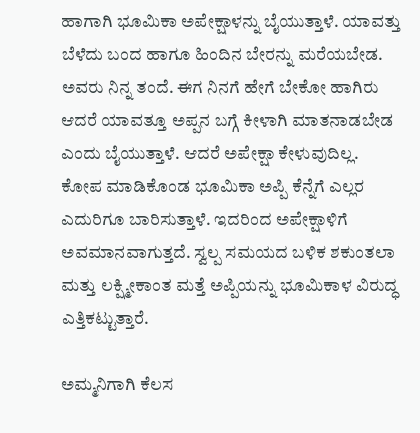ಹಾಗಾಗಿ ಭೂಮಿಕಾ ಅಪೇಕ್ಷಾಳನ್ನು ಬೈಯುತ್ತಾಳೆ. ಯಾವತ್ತು ಬೆಳೆದು ಬಂದ ಹಾಗೂ ಹಿಂದಿನ ಬೇರನ್ನು ಮರೆಯಬೇಡ. ಅವರು ನಿನ್ನ ತಂದೆ. ಈಗ ನಿನಗೆ ಹೇಗೆ ಬೇಕೋ ಹಾಗಿರು ಆದರೆ ಯಾವತ್ತೂ ಅಪ್ಪನ ಬಗ್ಗೆ ಕೀಳಾಗಿ ಮಾತನಾಡಬೇಡ ಎಂದು ಬೈಯುತ್ತಾಳೆ. ಆದರೆ ಅಪೇಕ್ಷಾ ಕೇಳುವುದಿಲ್ಲ. ಕೋಪ ಮಾಡಿಕೊಂಡ ಭೂಮಿಕಾ ಅಪ್ಪಿ ಕೆನ್ನೆಗೆ ಎಲ್ಲರ ಎದುರಿಗೂ ಬಾರಿಸುತ್ತಾಳೆ. ಇದರಿಂದ ಅಪೇಕ್ಷಾಳಿಗೆ ಅವಮಾನವಾಗುತ್ತದೆ. ಸ್ವಲ್ಪ ಸಮಯದ ಬಳಿಕ ಶಕುಂತಲಾ ಮತ್ತು ಲಕ್ಷ್ಮೀಕಾಂತ ಮತ್ತೆ ಅಪ್ಪಿಯನ್ನು ಭೂಮಿಕಾಳ ವಿರುದ್ಧ ಎತ್ತಿಕಟ್ಟುತ್ತಾರೆ.

ಅಮ್ಮನಿಗಾಗಿ ಕೆಲಸ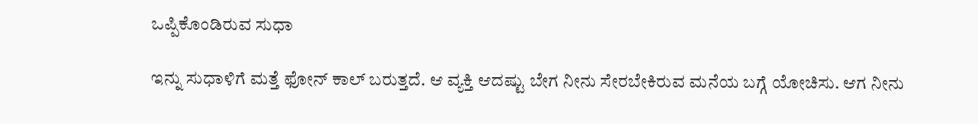ಒಪ್ಪಿಕೊಂಡಿರುವ ಸುಧಾ

ಇನ್ನು ಸುಧಾಳಿಗೆ ಮತ್ತೆ ಫೋನ್ ಕಾಲ್ ಬರುತ್ತದೆ. ಆ ವ್ಯಕ್ತಿ ಆದಷ್ಟು ಬೇಗ ನೀನು ಸೇರಬೇಕಿರುವ ಮನೆಯ ಬಗ್ಗೆ ಯೋಚಿಸು. ಆಗ ನೀನು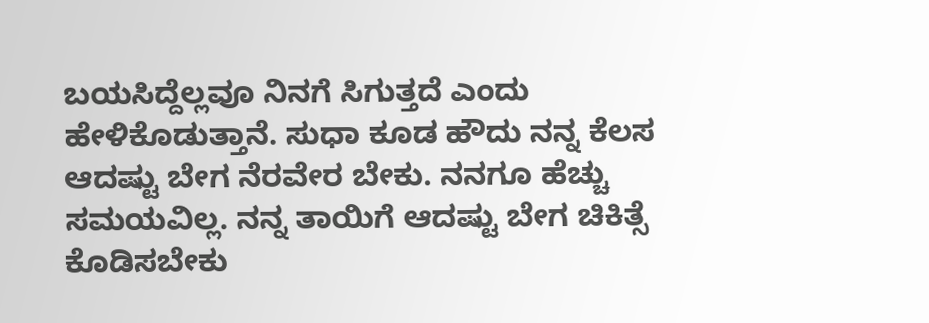ಬಯಸಿದ್ದೆಲ್ಲವೂ ನಿನಗೆ ಸಿಗುತ್ತದೆ ಎಂದು ಹೇಳಿಕೊಡುತ್ತಾನೆ. ಸುಧಾ ಕೂಡ ಹೌದು ನನ್ನ ಕೆಲಸ ಆದಷ್ಟು ಬೇಗ ನೆರವೇರ ಬೇಕು. ನನಗೂ ಹೆಚ್ಚು ಸಮಯವಿಲ್ಲ. ನನ್ನ ತಾಯಿಗೆ ಆದಷ್ಟು ಬೇಗ ಚಿಕಿತ್ಸೆ ಕೊಡಿಸಬೇಕು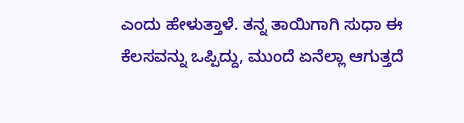ಎಂದು ಹೇಳುತ್ತಾಳೆ. ತನ್ನ ತಾಯಿಗಾಗಿ ಸುಧಾ ಈ ಕೆಲಸವನ್ನು ಒಪ್ಪಿದ್ದು, ಮುಂದೆ ಏನೆಲ್ಲಾ ಆಗುತ್ತದೆ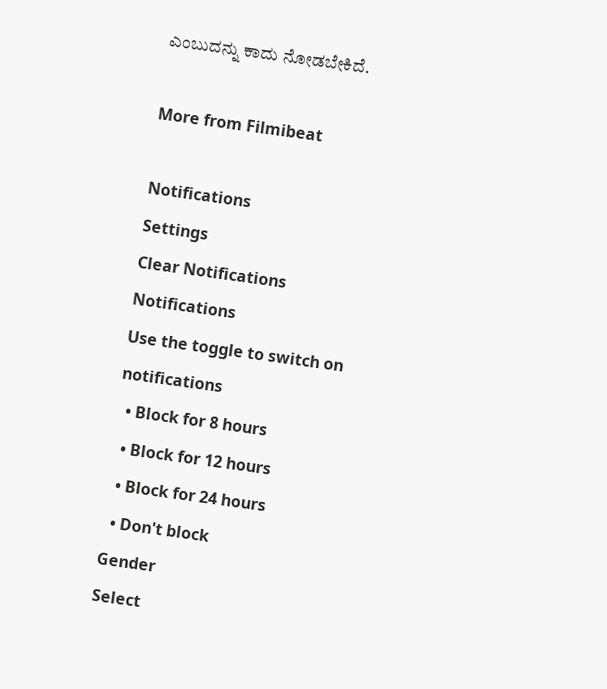ಎಂಬುದನ್ನು ಕಾದು ನೋಡಬೇಕಿದೆ.

More from Filmibeat

Notifications
Settings
Clear Notifications
Notifications
Use the toggle to switch on notifications
  • Block for 8 hours
  • Block for 12 hours
  • Block for 24 hours
  • Don't block
Gender
Select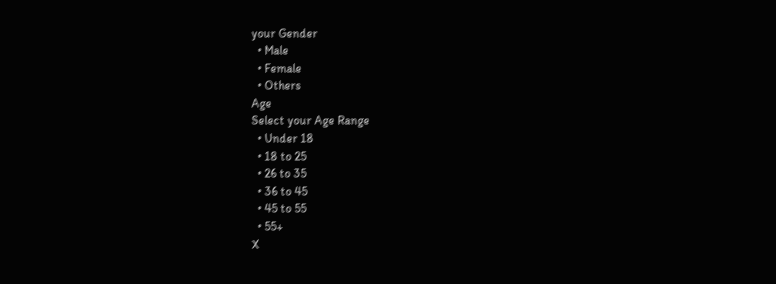your Gender
  • Male
  • Female
  • Others
Age
Select your Age Range
  • Under 18
  • 18 to 25
  • 26 to 35
  • 36 to 45
  • 45 to 55
  • 55+
X